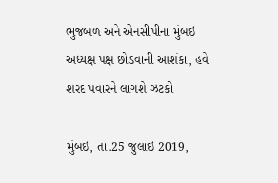ભુજબળ અને એનસીપીના મુંબઇ અધ્યક્ષ પક્ષ છોડવાની આશંકા, હવે શરદ પવારને લાગશે ઝટકો

મુંબઇ, તા.25 જુલાઇ 2019,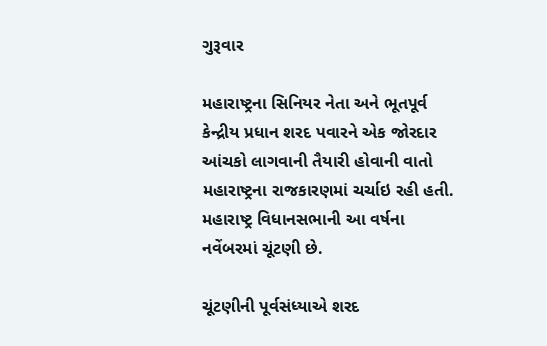ગુરૂવાર

મહારાષ્ટ્રના સિનિયર નેતા અને ભૂતપૂર્વ કેન્દ્રીય પ્રધાન શરદ પવારને એક જોરદાર આંચકો લાગવાની તૈયારી હોવાની વાતો મહારાષ્ટ્રના રાજકારણમાં ચર્ચાઇ રહી હતી. મહારાષ્ટ્ર વિધાનસભાની આ વર્ષના નવેંબરમાં ચૂંટણી છે.

ચૂંટણીની પૂર્વસંધ્યાએ શરદ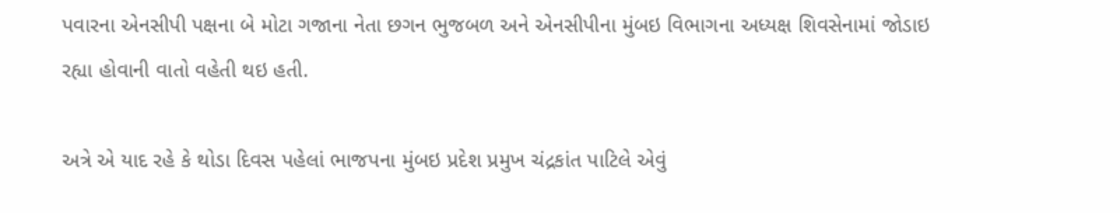પવારના એનસીપી પક્ષના બે મોટા ગજાના નેતા છગન ભુજબળ અને એનસીપીના મુંબઇ વિભાગના અધ્યક્ષ શિવસેનામાં જોડાઇ રહ્યા હોવાની વાતો વહેતી થઇ હતી.

અત્રે એ યાદ રહે કે થોડા દિવસ પહેલાં ભાજપના મુંબઇ પ્રદેશ પ્રમુખ ચંદ્રકાંત પાટિલે એવું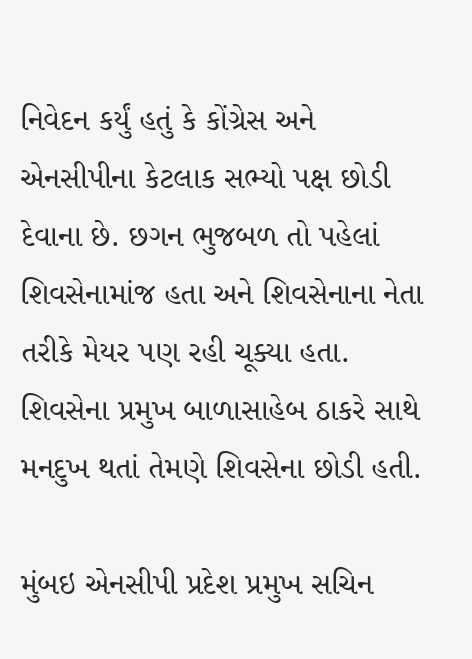નિવેદન કર્યું હતું કે કોંગ્રેસ અને એનસીપીના કેટલાક સભ્યો પક્ષ છોડી દેવાના છે. છગન ભુજબળ તો પહેલાં શિવસેનામાંજ હતા અને શિવસેનાના નેતા તરીકે મેયર પણ રહી ચૂક્યા હતા. શિવસેના પ્રમુખ બાળાસાહેબ ઠાકરે સાથે મનદુખ થતાં તેમણે શિવસેના છોડી હતી.

મુંબઇ એનસીપી પ્રદેશ પ્રમુખ સચિન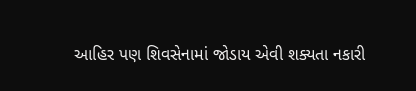આહિર પણ શિવસેનામાં જોડાય એવી શક્યતા નકારી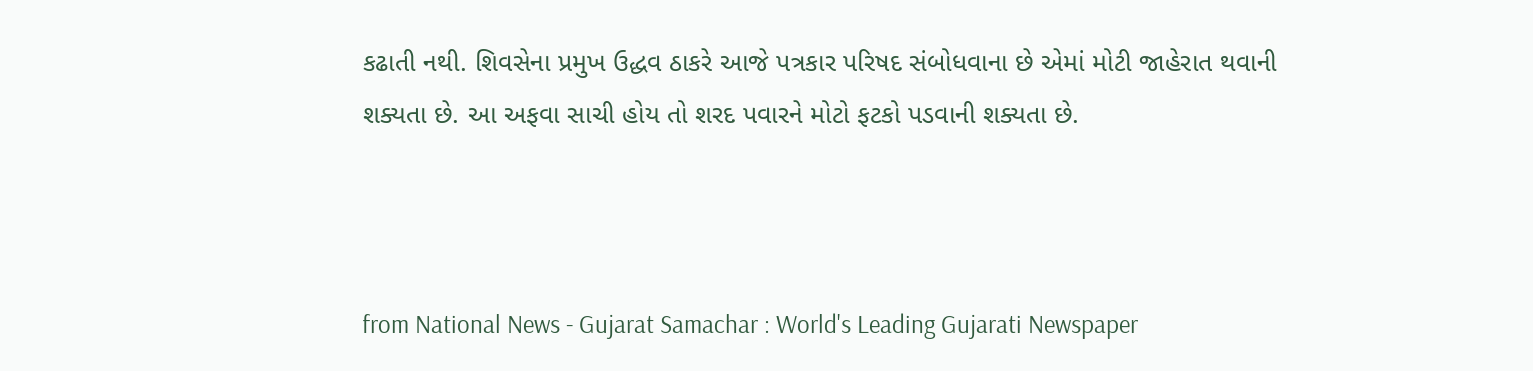કઢાતી નથી. શિવસેના પ્રમુખ ઉદ્ધવ ઠાકરે આજે પત્રકાર પરિષદ સંબોધવાના છે એમાં મોટી જાહેરાત થવાની શક્યતા છે. આ અફવા સાચી હોય તો શરદ પવારને મોટો ફટકો પડવાની શક્યતા છે.



from National News - Gujarat Samachar : World's Leading Gujarati Newspaper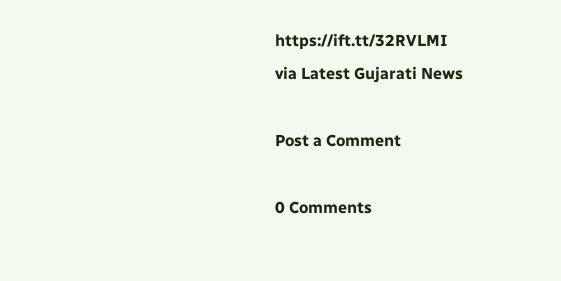https://ift.tt/32RVLMI
via Latest Gujarati News

Post a Comment

0 Comments